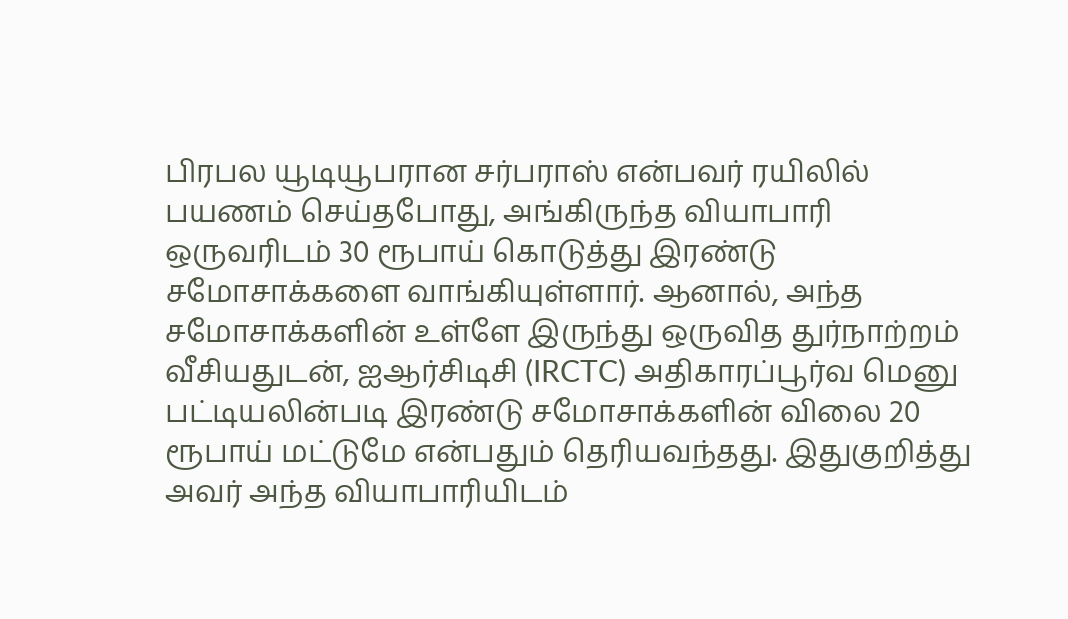பிரபல யூடியூபரான சர்பராஸ் என்பவர் ரயிலில் பயணம் செய்தபோது, அங்கிருந்த வியாபாரி ஒருவரிடம் 30 ரூபாய் கொடுத்து இரண்டு சமோசாக்களை வாங்கியுள்ளார். ஆனால், அந்த சமோசாக்களின் உள்ளே இருந்து ஒருவித துர்நாற்றம் வீசியதுடன், ஐஆர்சிடிசி (IRCTC) அதிகாரப்பூர்வ மெனு பட்டியலின்படி இரண்டு சமோசாக்களின் விலை 20 ரூபாய் மட்டுமே என்பதும் தெரியவந்தது. இதுகுறித்து அவர் அந்த வியாபாரியிடம்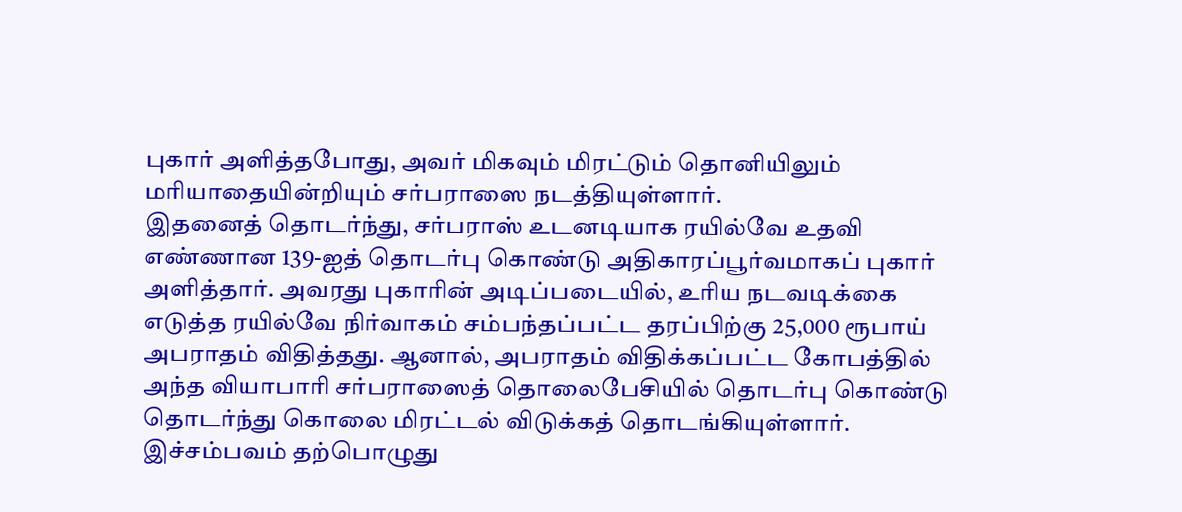புகார் அளித்தபோது, அவர் மிகவும் மிரட்டும் தொனியிலும் மரியாதையின்றியும் சர்பராஸை நடத்தியுள்ளார்.
இதனைத் தொடர்ந்து, சர்பராஸ் உடனடியாக ரயில்வே உதவி எண்ணான 139-ஐத் தொடர்பு கொண்டு அதிகாரப்பூர்வமாகப் புகார் அளித்தார். அவரது புகாரின் அடிப்படையில், உரிய நடவடிக்கை எடுத்த ரயில்வே நிர்வாகம் சம்பந்தப்பட்ட தரப்பிற்கு 25,000 ரூபாய் அபராதம் விதித்தது. ஆனால், அபராதம் விதிக்கப்பட்ட கோபத்தில் அந்த வியாபாரி சர்பராஸைத் தொலைபேசியில் தொடர்பு கொண்டு தொடர்ந்து கொலை மிரட்டல் விடுக்கத் தொடங்கியுள்ளார். இச்சம்பவம் தற்பொழுது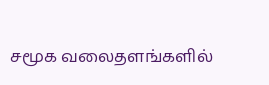சமூக வலைதளங்களில்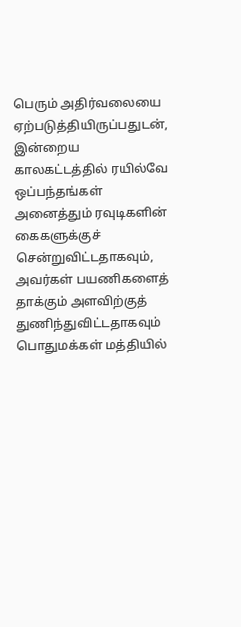பெரும் அதிர்வலையை ஏற்படுத்தியிருப்பதுடன், இன்றைய காலகட்டத்தில் ரயில்வே ஒப்பந்தங்கள் அனைத்தும் ரவுடிகளின் கைகளுக்குச் சென்றுவிட்டதாகவும், அவர்கள் பயணிகளைத் தாக்கும் அளவிற்குத் துணிந்துவிட்டதாகவும் பொதுமக்கள் மத்தியில்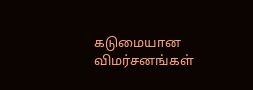கடுமையான விமர்சனங்கள்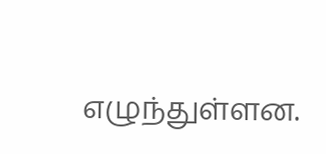எழுந்துள்ளன.